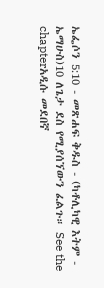ኤፌሶን 5:10 - መጽሐፍ ቅዱስ - (ካቶሊካዊ እትም - ኤማሁስ)10 ለጌታ ደስ የሚያሰኘውን ፈልጉ። See the chapterአዲሱ መደበኛ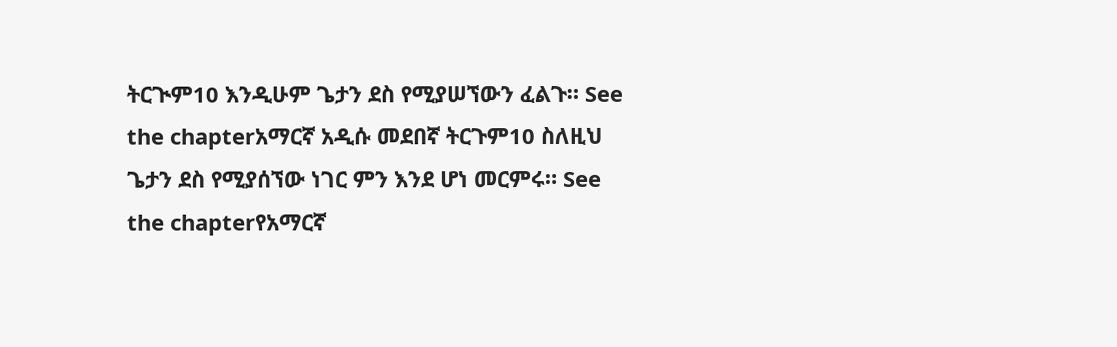ትርጒም10 እንዲሁም ጌታን ደስ የሚያሠኘውን ፈልጉ። See the chapterአማርኛ አዲሱ መደበኛ ትርጉም10 ስለዚህ ጌታን ደስ የሚያሰኘው ነገር ምን እንደ ሆነ መርምሩ። See the chapterየአማርኛ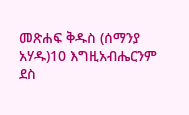መጽሐፍ ቅዱስ (ሰማንያ አሃዱ)10 እግዚአብሔርንም ደስ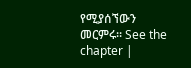የሚያሰኘውን መርምሩ። See the chapter |